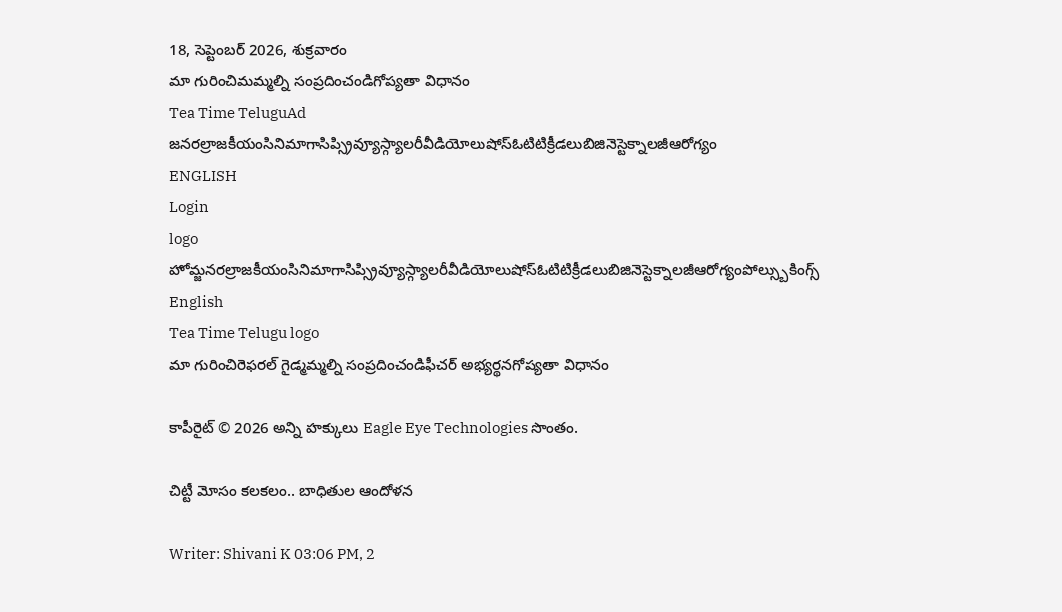18, సెప్టెంబర్ 2026, శుక్రవారం
మా గురించిమమ్మల్ని సంప్రదించండిగోప్యతా విధానం
Tea Time TeluguAd
జనరల్రాజకీయంసినిమాగాసిప్స్రివ్యూస్గ్యాలరీవీడియోలుషోస్ఓటిటిక్రీడలుబిజినెస్టెక్నాలజీఆరోగ్యం
ENGLISH
Login
logo
హోమ్జనరల్రాజకీయంసినిమాగాసిప్స్రివ్యూస్గ్యాలరీవీడియోలుషోస్ఓటిటిక్రీడలుబిజినెస్టెక్నాలజీఆరోగ్యంపోల్స్బుకింగ్స్
English
Tea Time Telugu logo
మా గురించిరెఫరల్ గైడ్మమ్మల్ని సంప్రదించండిఫీచర్ అభ్యర్థనగోప్యతా విధానం

కాపీరైట్ © 2026 అన్ని హక్కులు Eagle Eye Technologies సొంతం.

చిట్టీ మోసం కలకలం.. బాధితుల ఆందోళన

Writer: Shivani K 03:06 PM, 2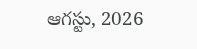ఆగస్టు, 2026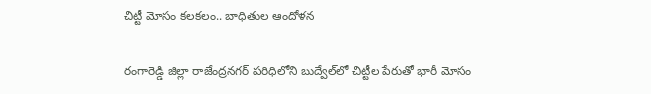చిట్టీ మోసం కలకలం.. బాధితుల ఆందోళన

రంగారెడ్డి జిల్లా రాజేంద్రనగర్ పరిధిలోని బుద్వేల్‌లో చిట్టీల పేరుతో భారీ మోసం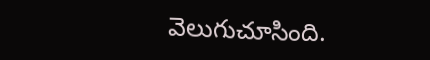వెలుగుచూసింది.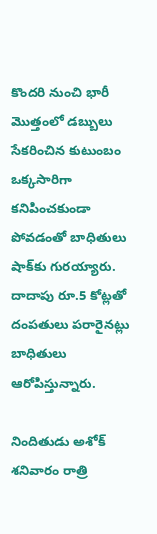కొందరి నుంచి భారీ మొత్తంలో డబ్బులు సేకరించిన కుటుంబం ఒక్కసారిగా కనిపించకుండా పోవడంతో బాధితులు షాక్‌కు గురయ్యారు. దాదాపు రూ.5 కోట్లతో దంపతులు పరారైనట్లు బాధితులు ఆరోపిస్తున్నారు.

నిందితుడు అశోక్ శనివారం రాత్రి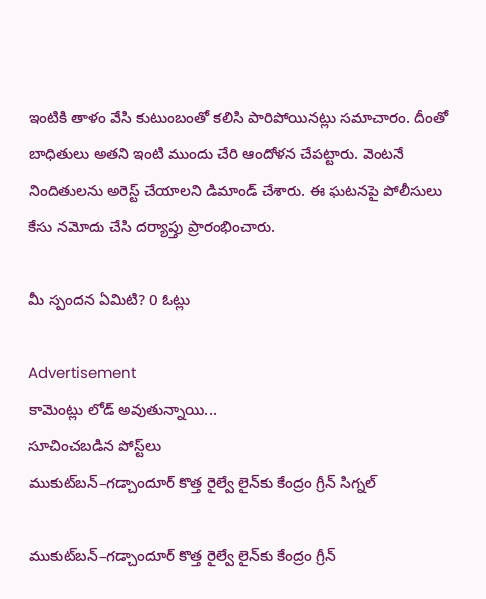ఇంటికి తాళం వేసి కుటుంబంతో కలిసి పారిపోయినట్లు సమాచారం. దీంతో బాధితులు అతని ఇంటి ముందు చేరి ఆందోళన చేపట్టారు. వెంటనే నిందితులను అరెస్ట్ చేయాలని డిమాండ్ చేశారు. ఈ ఘటనపై పోలీసులు కేసు నమోదు చేసి దర్యాప్తు ప్రారంభించారు.

మీ స్పందన ఏమిటి? 0 ఓట్లు

Advertisement
కామెంట్లు లోడ్ అవుతున్నాయి...
సూచించబడిన పోస్ట్‌లు
ముకుట్‌బన్–గడ్చాందూర్ కొత్త రైల్వే లైన్‌కు కేంద్రం గ్రీన్ సిగ్నల్

ముకుట్‌బన్–గడ్చాందూర్ కొత్త రైల్వే లైన్‌కు కేంద్రం గ్రీన్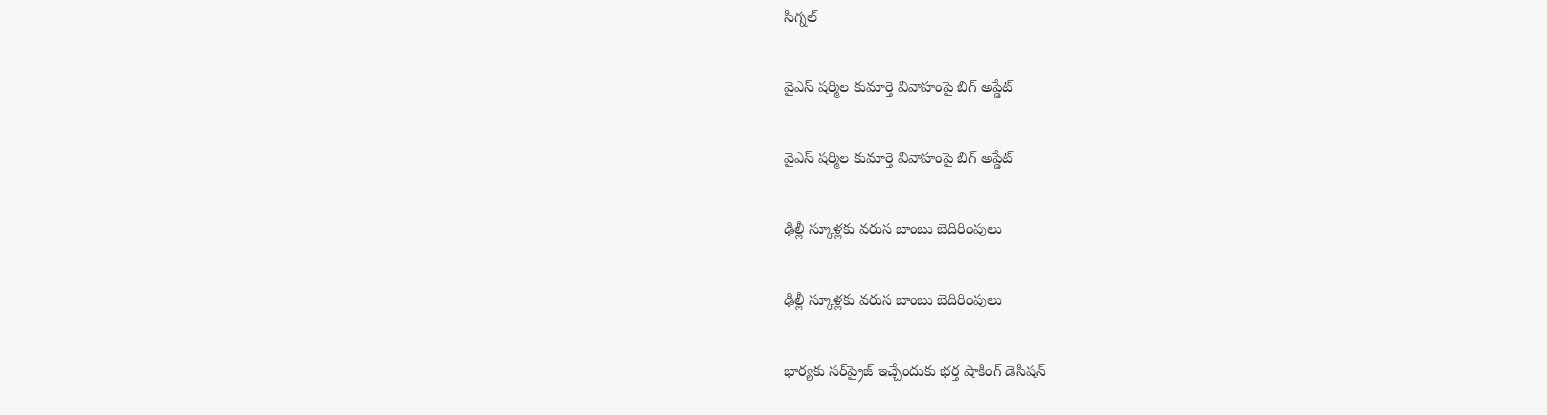సిగ్నల్

వైఎస్ షర్మిల కుమార్తె వివాహంపై బిగ్ అప్డేట్

వైఎస్ షర్మిల కుమార్తె వివాహంపై బిగ్ అప్డేట్

ఢిల్లీ స్కూళ్లకు వరుస బాంబు బెదిరింపులు

ఢిల్లీ స్కూళ్లకు వరుస బాంబు బెదిరింపులు

భార్యకు సర్‌ప్రైజ్ ఇచ్చేందుకు భర్త షాకింగ్ డెసిషన్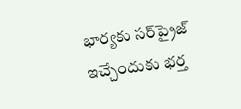భార్యకు సర్‌ప్రైజ్ ఇచ్చేందుకు భర్త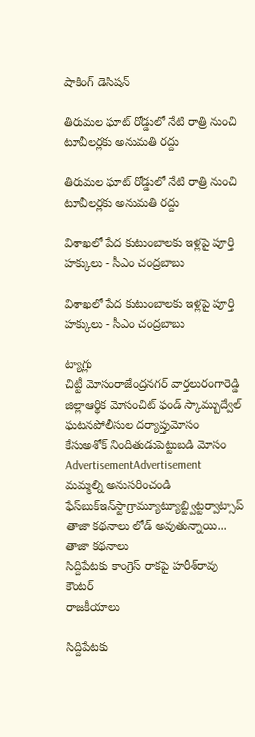షాకింగ్ డెసిషన్

తిరుమల ఘాట్‌ రోడ్డులో నేటి రాత్రి నుంచి టూవీలర్లకు అనుమతి రద్దు

తిరుమల ఘాట్‌ రోడ్డులో నేటి రాత్రి నుంచి టూవీలర్లకు అనుమతి రద్దు

విశాఖలో పేద కుటుంబాలకు ఇళ్లపై పూర్తి హక్కులు - సీఎం చంద్రబాబు

విశాఖలో పేద కుటుంబాలకు ఇళ్లపై పూర్తి హక్కులు - సీఎం చంద్రబాబు

ట్యాగ్లు
చిట్టీ మోసంరాజేంద్రనగర్ వార్తలురంగారెడ్డి జిల్లాఆర్థిక మోసంచిట్ ఫండ్ స్కామ్బుద్వేల్ ఘటనపోలీసుల దర్యాప్తుమోసం కేసుఅశోక్ నిందితుడుపెట్టుబడి మోసం
AdvertisementAdvertisement
మమ్మల్ని అనుసరించండి
ఫేస్‌బుక్ఇన్‌స్టాగ్రామ్యూట్యూబ్ట్విట్టర్వాట్సాప్
తాజా కథనాలు లోడ్ అవుతున్నాయి...
తాజా కథనాలు
సిద్దిపేటకు కాంగ్రెస్ రాకపై హరీశ్‌రావు కౌంటర్
రాజకీయాలు

సిద్దిపేటకు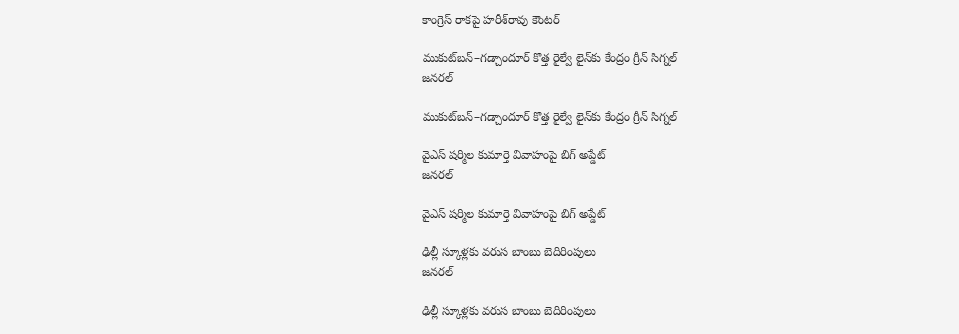కాంగ్రెస్ రాకపై హరీశ్‌రావు కౌంటర్

ముకుట్‌బన్–గడ్చాందూర్ కొత్త రైల్వే లైన్‌కు కేంద్రం గ్రీన్ సిగ్నల్
జనరల్

ముకుట్‌బన్–గడ్చాందూర్ కొత్త రైల్వే లైన్‌కు కేంద్రం గ్రీన్ సిగ్నల్

వైఎస్ షర్మిల కుమార్తె వివాహంపై బిగ్ అప్డేట్
జనరల్

వైఎస్ షర్మిల కుమార్తె వివాహంపై బిగ్ అప్డేట్

ఢిల్లీ స్కూళ్లకు వరుస బాంబు బెదిరింపులు
జనరల్

ఢిల్లీ స్కూళ్లకు వరుస బాంబు బెదిరింపులు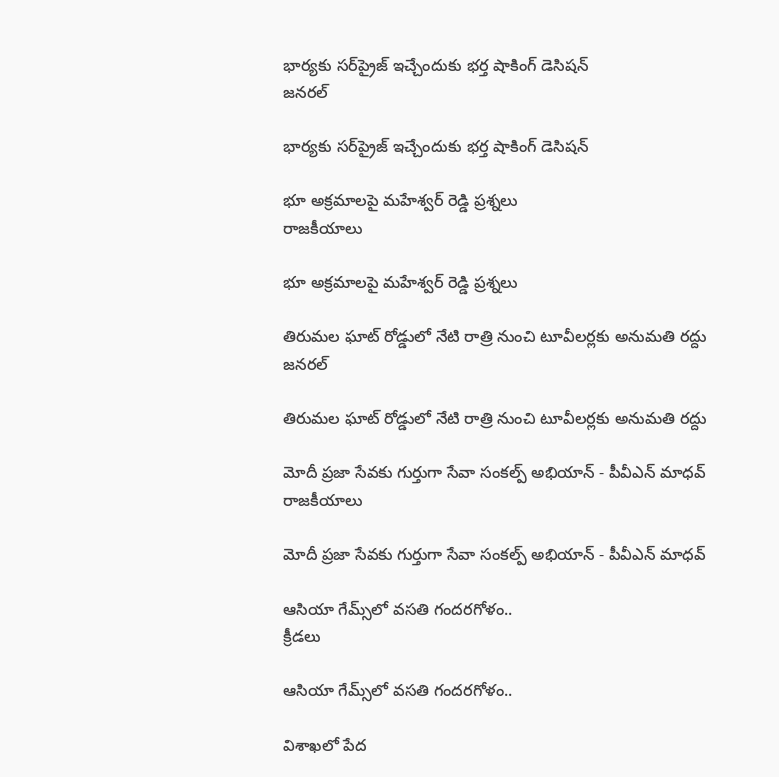భార్యకు సర్‌ప్రైజ్ ఇచ్చేందుకు భర్త షాకింగ్ డెసిషన్
జనరల్

భార్యకు సర్‌ప్రైజ్ ఇచ్చేందుకు భర్త షాకింగ్ డెసిషన్

భూ అక్రమాలపై మహేశ్వర్ రెడ్డి ప్రశ్నలు
రాజకీయాలు

భూ అక్రమాలపై మహేశ్వర్ రెడ్డి ప్రశ్నలు

తిరుమల ఘాట్‌ రోడ్డులో నేటి రాత్రి నుంచి టూవీలర్లకు అనుమతి రద్దు
జనరల్

తిరుమల ఘాట్‌ రోడ్డులో నేటి రాత్రి నుంచి టూవీలర్లకు అనుమతి రద్దు

మోదీ ప్రజా సేవకు గుర్తుగా సేవా సంకల్ప్ అభియాన్ - పీవీఎన్ మాధవ్
రాజకీయాలు

మోదీ ప్రజా సేవకు గుర్తుగా సేవా సంకల్ప్ అభియాన్ - పీవీఎన్ మాధవ్

ఆసియా గేమ్స్‌లో వసతి గందరగోళం..
క్రీడలు

ఆసియా గేమ్స్‌లో వసతి గందరగోళం..

విశాఖలో పేద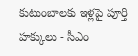కుటుంబాలకు ఇళ్లపై పూర్తి హక్కులు - సీఎం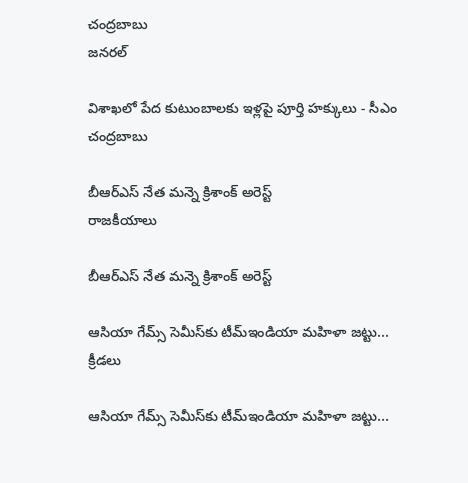చంద్రబాబు
జనరల్

విశాఖలో పేద కుటుంబాలకు ఇళ్లపై పూర్తి హక్కులు - సీఎం చంద్రబాబు

బీఆర్‌ఎస్‌ నేత మన్నె క్రిశాంక్‌ అరెస్ట్‌
రాజకీయాలు

బీఆర్‌ఎస్‌ నేత మన్నె క్రిశాంక్‌ అరెస్ట్‌

ఆసియా గేమ్స్‌ సెమీస్‌కు టీమ్‌ఇండియా మహిళా జట్టు...
క్రీడలు

ఆసియా గేమ్స్‌ సెమీస్‌కు టీమ్‌ఇండియా మహిళా జట్టు...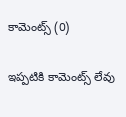కామెంట్స్ (0)

ఇప్పటికి కామెంట్స్ లేవు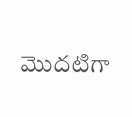మొదటిగా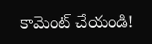కామెంట్ చేయండి!